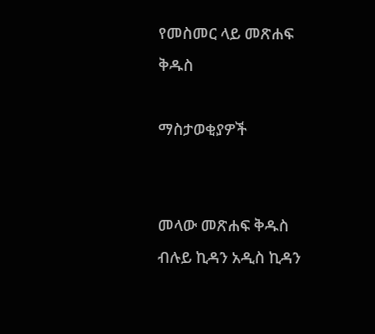የመስመር ላይ መጽሐፍ ቅዱስ

ማስታወቂያዎች


መላው መጽሐፍ ቅዱስ ብሉይ ኪዳን አዲስ ኪዳን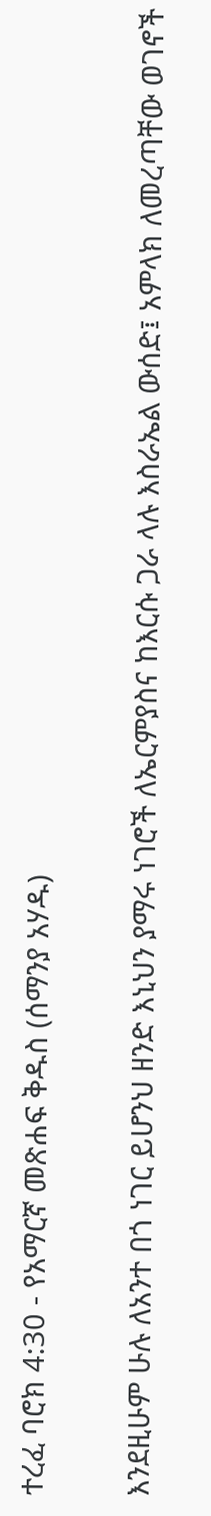ተረፈ ባሮክ 4:30 - የአማርኛ መጽሐፍ ቅዱስ (ሰማንያ አሃዱ)

እንደዚሁም ሁሉ ለአንተ በጎ ነገር ይሆንህ ዘንድ እኒህን ያማሩ ነገሮች ለኤርምያስና ከእርሱ ጋራ ላሉ እስራኤል ውሰድ፤ አምላክ ለመረጣቸው ወገኖች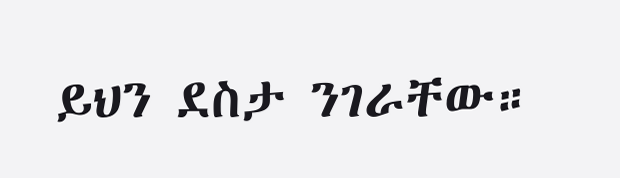ይህን ደስታ ንገራቸው።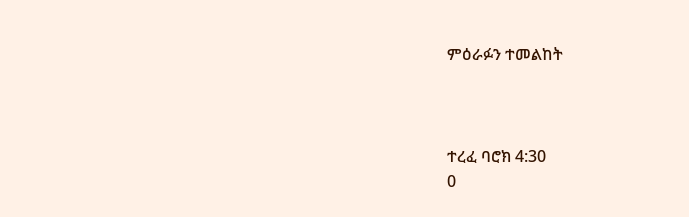ምዕራፉን ተመልከት



ተረፈ ባሮክ 4:30
0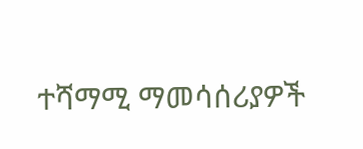ተሻማሚ ማመሳሰሪያዎች